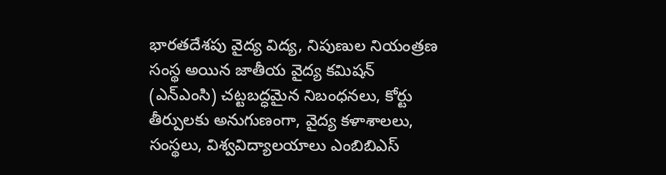భారతదేశపు వైద్య విద్య, నిపుణుల నియంత్రణ సంస్థ అయిన జాతీయ వైద్య కమిషన్ (ఎన్ఎంసి) చట్టబద్ధమైన నిబంధనలు, కోర్టు తీర్పులకు అనుగుణంగా, వైద్య కళాశాలలు, సంస్థలు, విశ్వవిద్యాలయాలు ఎంబిబిఎస్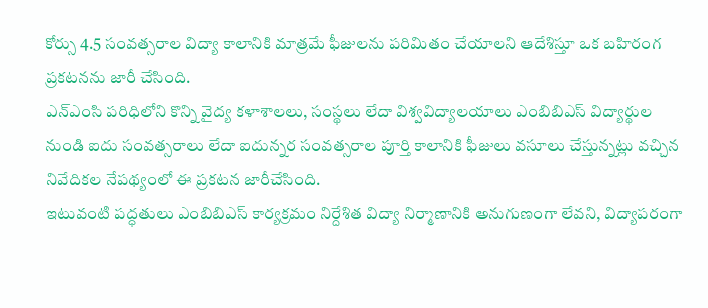కోర్సు 4.5 సంవత్సరాల విద్యా కాలానికి మాత్రమే ఫీజులను పరిమితం చేయాలని ఆదేశిస్తూ ఒక బహిరంగ ప్రకటనను జారీ చేసింది.
ఎన్ఎంసి పరిధిలోని కొన్ని వైద్య కళాశాలలు, సంస్థలు లేదా విశ్వవిద్యాలయాలు ఎంబిబిఎస్ విద్యార్థుల నుండి ఐదు సంవత్సరాలు లేదా ఐదున్నర సంవత్సరాల పూర్తి కాలానికి ఫీజులు వసూలు చేస్తున్నట్లు వచ్చిన నివేదికల నేపథ్యంలో ఈ ప్రకటన జారీచేసింది.
ఇటువంటి పద్ధతులు ఎంబిబిఎస్ కార్యక్రమం నిర్దేశిత విద్యా నిర్మాణానికి అనుగుణంగా లేవని, విద్యాపరంగా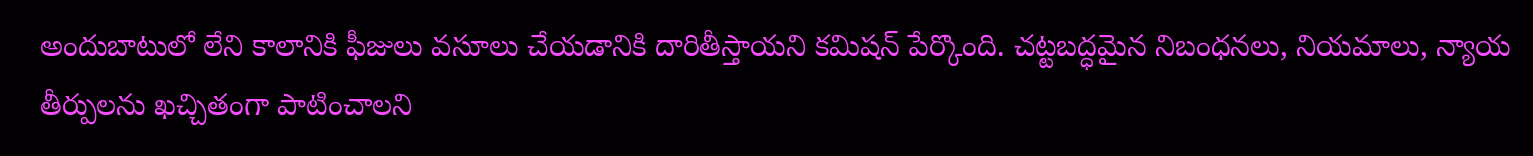అందుబాటులో లేని కాలానికి ఫీజులు వసూలు చేయడానికి దారితీస్తాయని కమిషన్ పేర్కొంది. చట్టబద్ధమైన నిబంధనలు, నియమాలు, న్యాయ తీర్పులను ఖచ్చితంగా పాటించాలని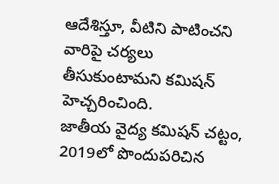ఆదేశిస్తూ, వీటిని పాటించని వారిపై చర్యలు తీసుకుంటామని కమిషన్ హెచ్చరించింది.
జాతీయ వైద్య కమిషన్ చట్టం, 2019లో పొందుపరిచిన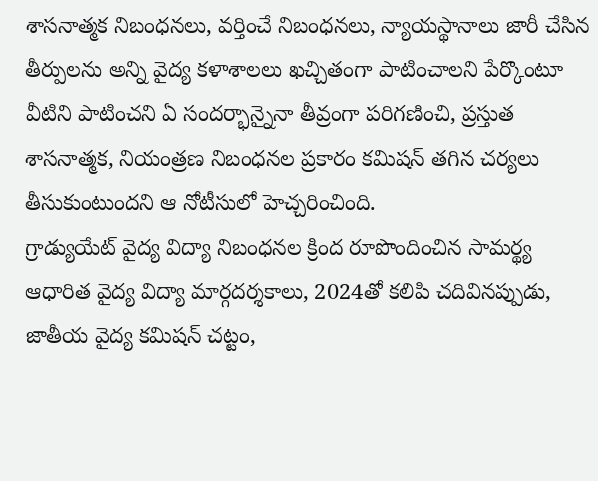శాసనాత్మక నిబంధనలు, వర్తించే నిబంధనలు, న్యాయస్థానాలు జారీ చేసిన తీర్పులను అన్ని వైద్య కళాశాలలు ఖచ్చితంగా పాటించాలని పేర్కొంటూ వీటిని పాటించని ఏ సందర్భాన్నైనా తీవ్రంగా పరిగణించి, ప్రస్తుత శాసనాత్మక, నియంత్రణ నిబంధనల ప్రకారం కమిషన్ తగిన చర్యలు తీసుకుంటుందని ఆ నోటీసులో హెచ్చరించింది.
గ్రాడ్యుయేట్ వైద్య విద్యా నిబంధనల క్రింద రూపొందించిన సామర్థ్య ఆధారిత వైద్య విద్యా మార్గదర్శకాలు, 2024తో కలిపి చదివినప్పుడు, జాతీయ వైద్య కమిషన్ చట్టం,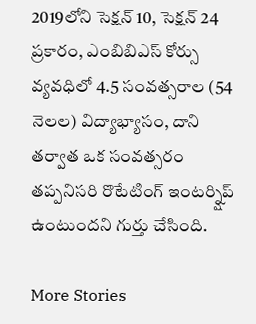2019లోని సెక్షన్ 10, సెక్షన్ 24 ప్రకారం, ఎంబిబిఎస్ కోర్సు వ్యవధిలో 4.5 సంవత్సరాల (54 నెలల) విద్యాభ్యాసం, దాని తర్వాత ఒక సంవత్సరం తప్పనిసరి రొటేటింగ్ ఇంటర్న్షిప్ ఉంటుందని గుర్తు చేసింది.

More Stories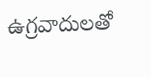ఉగ్రవాదులతో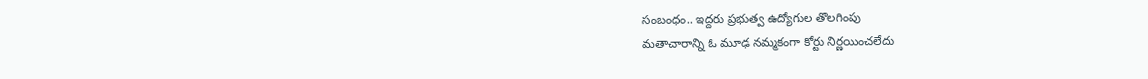సంబంధం.. ఇద్దరు ప్రభుత్వ ఉద్యోగుల తొలగింపు
మతాచారాన్ని ఓ మూఢ నమ్మకంగా కోర్టు నిర్ణయించలేదు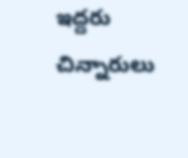ఇద్దరు చిన్నారులు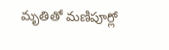మృతితో మణిపూర్లో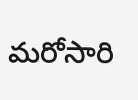మరోసారి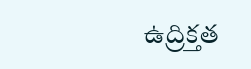ఉద్రిక్తత